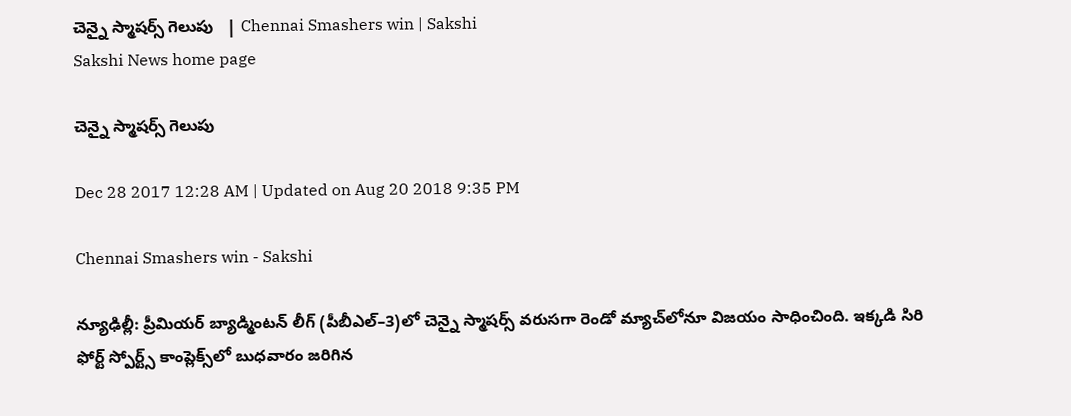చెన్నై స్మాషర్స్‌ గెలుపు   | Chennai Smashers win | Sakshi
Sakshi News home page

చెన్నై స్మాషర్స్‌ గెలుపు

Dec 28 2017 12:28 AM | Updated on Aug 20 2018 9:35 PM

Chennai Smashers win - Sakshi

న్యూఢిల్లీ: ప్రీమియర్‌ బ్యాడ్మింటన్‌ లీగ్‌ (పీబీఎల్‌–3)లో చెన్నై స్మాషర్స్‌ వరుసగా రెండో మ్యాచ్‌లోనూ విజయం సాధించింది. ఇక్కడి సిరి ఫోర్ట్‌ స్పోర్ట్స్‌ కాంప్లెక్స్‌లో బుధవారం జరిగిన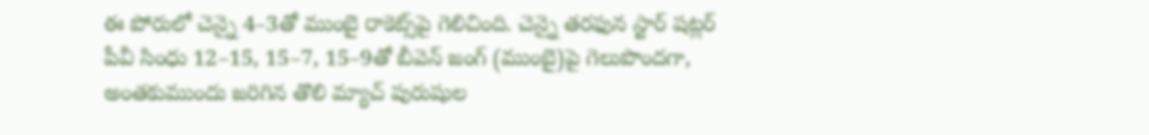ఈ పోరులో చెన్నై 4–3తో ముంబై రాకెట్స్‌పై గెలిచింది. చెన్నై తరఫున స్టార్‌ షట్లర్‌ పీవీ సింధు 12–15, 15–7, 15–9తో బీవెన్‌ జంగ్‌ (ముంబై)పై గెలుపొందగా, అంతకుముందు జరిగిన తొలి మ్యాచ్‌ పురుషుల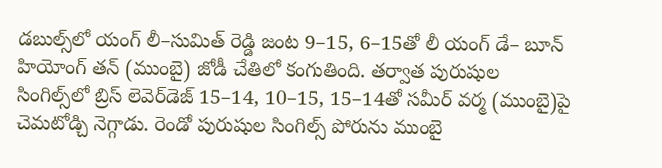డబుల్స్‌లో యంగ్‌ లీ–సుమిత్‌ రెడ్డి జంట 9–15, 6–15తో లీ యంగ్‌ డే– బూన్‌ హియోంగ్‌ తన్‌ (ముంబై) జోడీ చేతిలో కంగుతింది. తర్వాత పురుషుల సింగిల్స్‌లో బ్రిస్‌ లెవెర్‌డెజ్‌ 15–14, 10–15, 15–14తో సమీర్‌ వర్మ (ముంబై)పై చెమటోడ్చి నెగ్గాడు. రెండో పురుషుల సింగిల్స్‌ పోరును ముంబై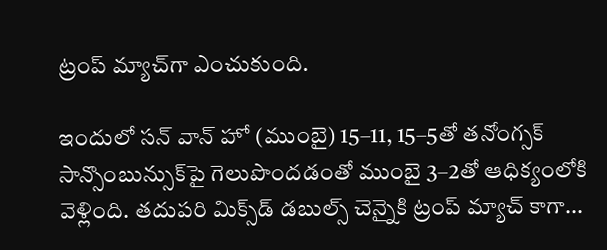ట్రంప్‌ మ్యాచ్‌గా ఎంచుకుంది.

ఇందులో సన్‌ వాన్‌ హో (ముంబై) 15–11, 15–5తో తనోంగ్సక్‌ సాన్సొంబున్సుక్‌పై గెలుపొందడంతో ముంబై 3–2తో ఆధిక్యంలోకి వెళ్లింది. తదుపరి మిక్స్‌డ్‌ డబుల్స్‌ చెన్నైకి ట్రంప్‌ మ్యాచ్‌ కాగా...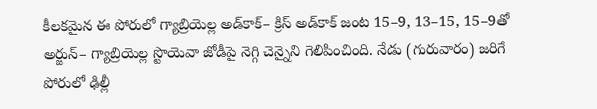కీలకమైన ఈ పోరులో గ్యాబ్రియెల్ల అడ్‌కాక్‌– క్రిస్‌ అడ్‌కాక్‌ జంట 15–9, 13–15, 15–9తో అర్జున్‌– గ్యాబ్రియెల్ల స్టొయెవా జోడీపై నెగ్గి చెన్నైని గెలిపించింది. నేడు (గురువారం) జరిగే పోరులో ఢిల్లీ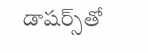డాషర్స్‌తో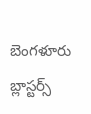బెంగళూరు బ్లాస్టర్స్‌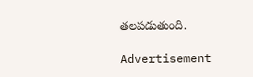తలపడుతుంది.

Advertisement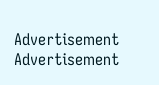Advertisement
Advertisement